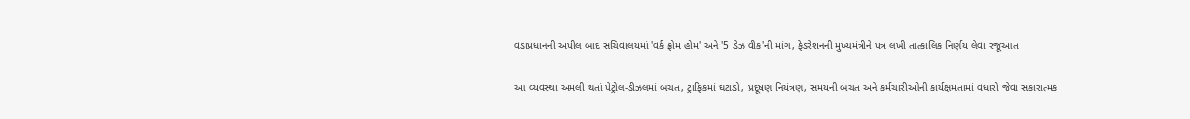વડાપ્રધાનની અપીલ બાદ સચિવાલયમાં 'વર્ક ફ્રોમ હોમ' અને '5 ડેઝ વીક'ની માંગ, ફેડરેશનની મુખ્યમંત્રીને પત્ર લખી તાત્કાલિક નિર્ણય લેવા રજૂઆત

આ વ્યવસ્થા અમલી થતાં પેટ્રોલ-ડીઝલમાં બચત, ટ્રાફિકમાં ઘટાડો, પ્રદૂષણ નિયંત્રણ, સમયની બચત અને કર્મચારીઓની કાર્યક્ષમતામાં વધારો જેવા સકારાત્મક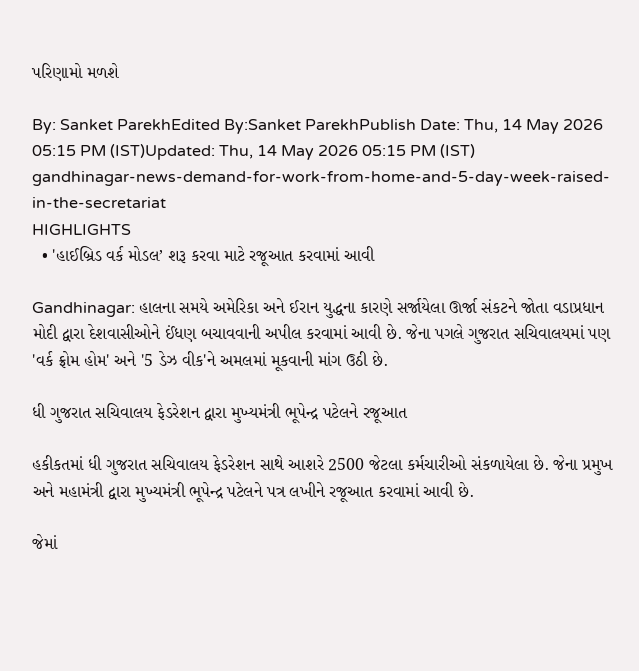પરિણામો મળશે

By: Sanket ParekhEdited By:Sanket ParekhPublish Date: Thu, 14 May 2026 05:15 PM (IST)Updated: Thu, 14 May 2026 05:15 PM (IST)
gandhinagar-news-demand-for-work-from-home-and-5-day-week-raised-in-the-secretariat
HIGHLIGHTS
  • 'હાઈબ્રિડ વર્ક મોડલ’ શરૂ કરવા માટે રજૂઆત કરવામાં આવી

Gandhinagar: હાલના સમયે અમેરિકા અને ઈરાન યુદ્ધના કારણે સર્જાયેલા ઊર્જા સંકટને જોતા વડાપ્રધાન મોદી દ્વારા દેશવાસીઓને ઈંધણ બચાવવાની અપીલ કરવામાં આવી છે. જેના પગલે ગુજરાત સચિવાલયમાં પણ 'વર્ક ફ્રોમ હોમ' અને '5 ડેઝ વીક'ને અમલમાં મૂકવાની માંગ ઉઠી છે.

ધી ગુજરાત સચિવાલય ફેડરેશન દ્વારા મુખ્યમંત્રી ભૂપેન્દ્ર પટેલને રજૂઆત

હકીકતમાં ધી ગુજરાત સચિવાલય ફેડરેશન સાથે આશરે 2500 જેટલા કર્મચારીઓ સંકળાયેલા છે. જેના પ્રમુખ અને મહામંત્રી દ્વારા મુખ્યમંત્રી ભૂપેન્દ્ર પટેલને પત્ર લખીને રજૂઆત કરવામાં આવી છે.

જેમાં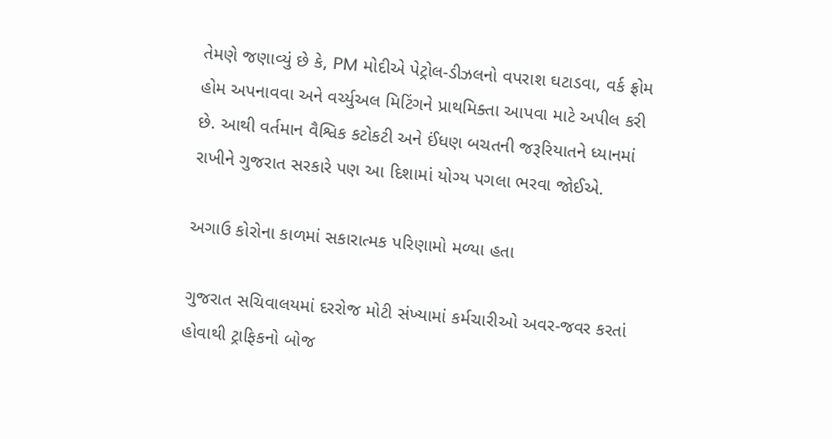તેમણે જણાવ્યું છે કે, PM મોદીએ પેટ્રોલ-ડીઝલનો વપરાશ ઘટાડવા, વર્ક ફ્રોમ હોમ અપનાવવા અને વર્ચ્યુઅલ મિટિંગને પ્રાથમિક્તા આપવા માટે અપીલ કરી છે. આથી વર્તમાન વૈશ્વિક કટોકટી અને ઈંધણ બચતની જરૂરિયાતને ધ્યાનમાં રાખીને ગુજરાત સરકારે પણ આ દિશામાં યોગ્ય પગલા ભરવા જોઈએ.

અગાઉ કોરોના કાળમાં સકારાત્મક પરિણામો મળ્યા હતા

ગુજરાત સચિવાલયમાં દરરોજ મોટી સંખ્યામાં કર્મચારીઓ અવર-જવર કરતાં હોવાથી ટ્રાફિકનો બોજ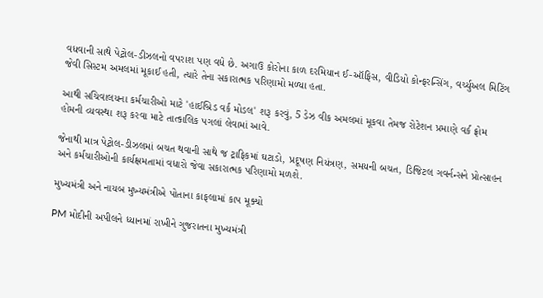વધવાની સાથે પેટ્રોલ-ડીઝલનો વપરાશ પણ વધે છે. અગાઉ કોરોના કાળ દરમિયાન ઈ-ઑફિસ, વીડિયો કોન્ફરન્સિંગ, વર્ચ્યુઅલ મિટિંગ જેવી સિસ્ટમ અમલમાં મૂકાઈ હતી, ત્યારે તેના સકારાત્મક પરિણામો મળ્યા હતા.

આથી સચિવાલયના કર્મચારીઓ માટે 'હાઈબ્રિડ વર્ક મોડલ' શરૂ કરવું, 5 ડેઝ વીક અમલમાં મૂકવા તેમજ રોટેશન પ્રમાણે વર્ક ફ્રોમ હોમની વ્યવસ્થા શરૂ કરવા માટે તાત્કાલિક પગલાં લેવામાં આવે.

જેનાથી માત્ર પેટ્રોલ-ડીઝલમાં બચત થવાની સાથે જ ટ્રાફિકમાં ઘટાડો, પ્રદૂષણ નિયંત્રણ, સમયની બચત, ડિજિટલ ગવર્નન્સને પ્રોત્સાહન અને કર્મચારીઓની કાર્યક્ષમતામાં વધારો જેવા સકારાત્મક પરિણામો મળશે.

મુખ્યમંત્રી અને નાયબ મુખ્યમંત્રીએ પોતાના કાફલામાં કાપ મૂક્યો

PM મોદીની અપીલને ધ્યાનમાં રાખીને ગુજરાતના મુખ્યમંત્રી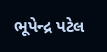ભૂપેન્દ્ર પટેલ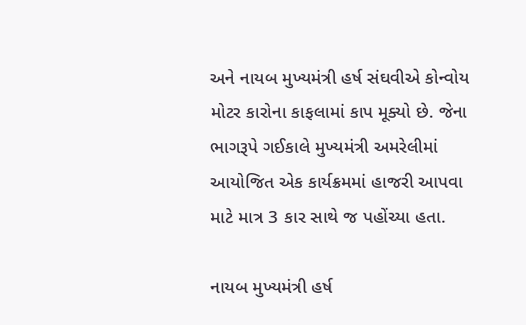અને નાયબ મુખ્યમંત્રી હર્ષ સંઘવીએ કોન્વોય મોટર કારોના કાફલામાં કાપ મૂક્યો છે. જેના ભાગરૂપે ગઈકાલે મુખ્યમંત્રી અમરેલીમાં આયોજિત એક કાર્યક્રમમાં હાજરી આપવા માટે માત્ર 3 કાર સાથે જ પહોંચ્યા હતા.

નાયબ મુખ્યમંત્રી હર્ષ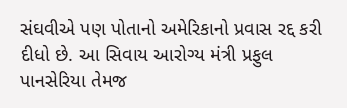સંઘવીએ પણ પોતાનો અમેરિકાનો પ્રવાસ રદ્દ કરી દીધો છે. આ સિવાય આરોગ્ય મંત્રી પ્રફુલ પાનસેરિયા તેમજ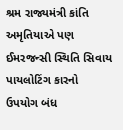શ્રમ રાજ્યમંત્રી કાંતિ અમૃતિયાએ પણ ઈમરજન્સી સ્થિતિ સિવાય પાયલોટિંગ કારનો ઉપયોગ બંધ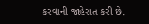કરવાની જાહેરાત કરી છે.